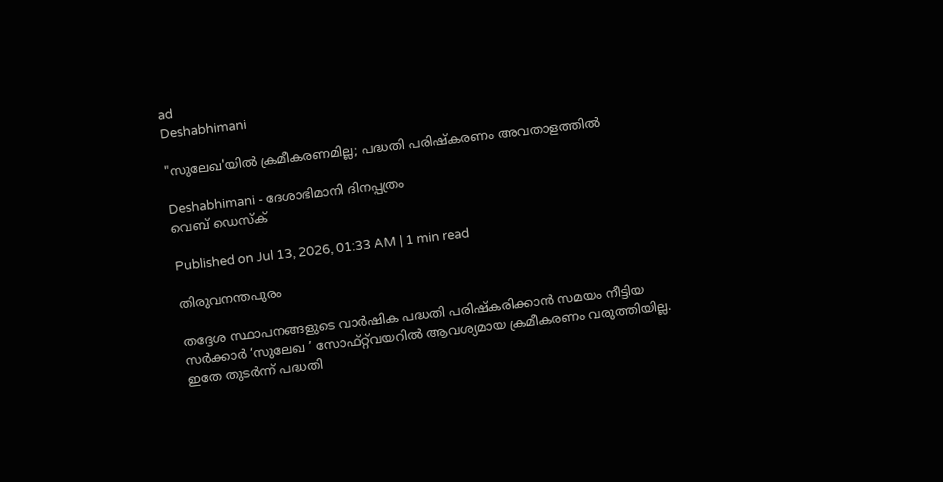ad
Deshabhimani

"സുലേഖ'യിൽ ക്രമീകരണമില്ല; പദ്ധതി പരിഷ്‌കരണം അവതാളത്തിൽ

Deshabhimani - ദേശാഭിമാനി ദിനപ്പത്രം
വെബ് ഡെസ്ക്

Published on Jul 13, 2026, 01:33 AM | 1 min read

തിരുവനന്തപുരം

തദ്ദേശ സ്ഥാപനങ്ങളുടെ വാർഷിക പദ്ധതി പരിഷ്‌കരിക്കാൻ സമയം നീട്ടിയ സർക്കാർ ‘സുലേഖ ’ സോഫ്‌റ്റ്‌വയറിൽ ആവശ്യമായ ക്രമീകരണം വരുത്തിയില്ല. ഇതേ തുടർന്ന്‌ പദ്ധതി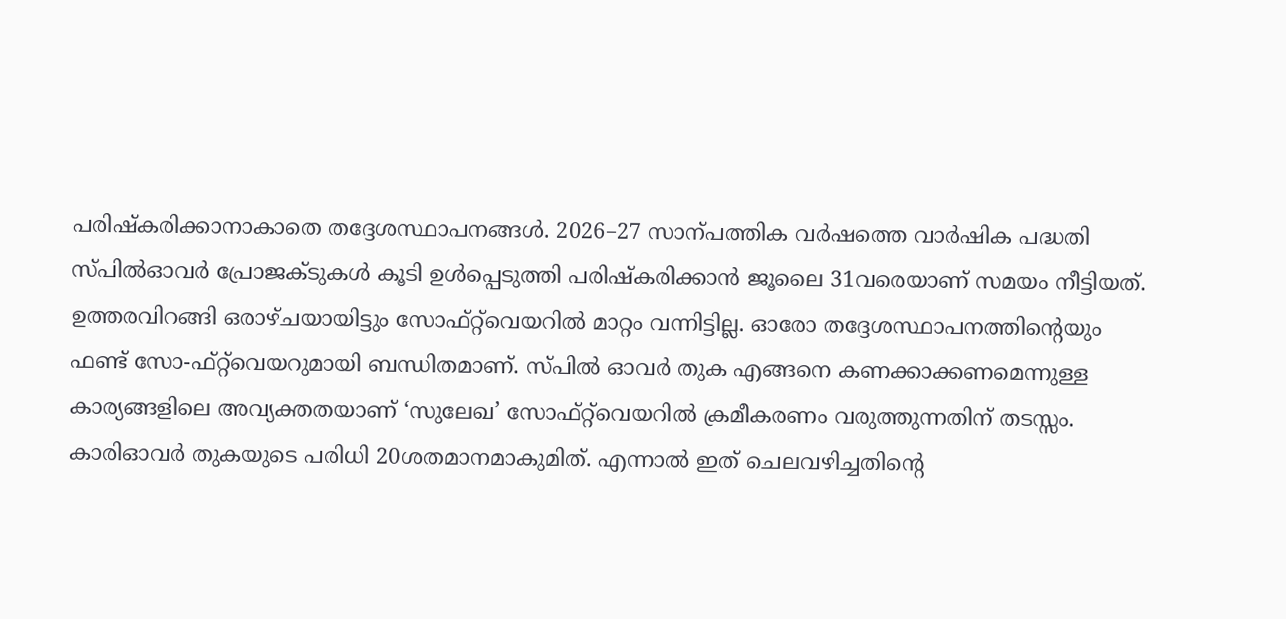പരിഷ്‌കരിക്കാനാകാതെ തദ്ദേശസ്ഥാപനങ്ങൾ. 2026–27 സാന്പത്തിക വർഷത്തെ വാർഷിക പദ്ധതി സ്‌പിൽഓവർ പ്രോജക്‌ടുകൾ കൂടി ഉൾപ്പെടുത്തി പരിഷ്‌കരിക്കാൻ ജൂലൈ 31വരെയാണ്‌ സമയം നീട്ടിയത്‌. ഉത്തരവിറങ്ങി ഒരാഴ്‌ചയായിട്ടും സോഫ്‌റ്റ്‌വെയറിൽ മാറ്റം വന്നിട്ടില്ല. ഓരോ തദ്ദേശസ്ഥാപനത്തിന്റെയും ഫണ്ട്‌ സോ-ഫ്‌റ്റ്‌വെയറുമായി ബന്ധിതമാണ്‌. സ്‌പിൽ ഓവർ തുക എങ്ങനെ കണക്കാക്കണമെന്നുള്ള കാര്യങ്ങളിലെ അവ്യക്തതയാണ്‌ ‘സുലേഖ’ സോഫ്‌റ്റ്‌വെയറിൽ ക്രമീകരണം വരുത്തുന്നതിന്‌ തടസ്സം. കാരിഓവർ തുകയുടെ പരിധി 20ശതമാനമാകുമിത്‌. എന്നാൽ ഇത്‌ ചെലവഴിച്ചതിന്റെ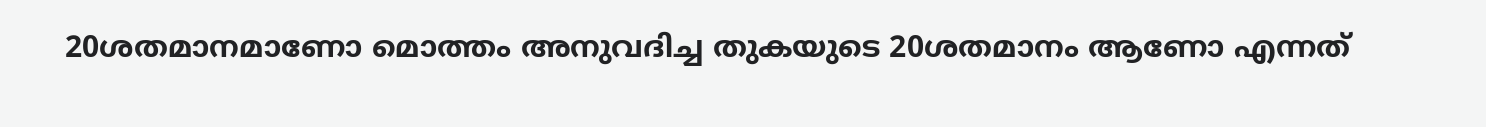20ശതമാനമാണോ മൊത്തം അനുവദിച്ച തുകയുടെ 20ശതമാനം ആണോ എന്നത്‌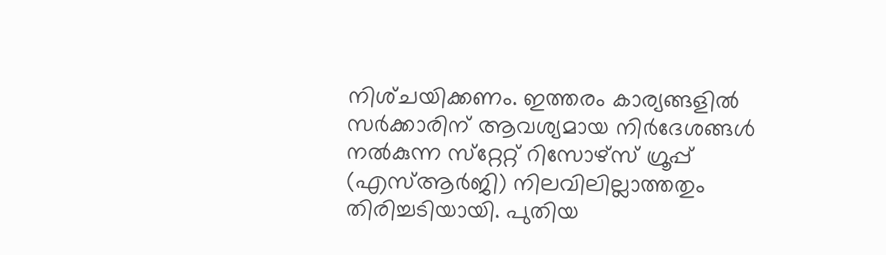നിശ്‌ചയിക്കണം. ഇത്തരം കാര്യങ്ങളിൽ സർക്കാരിന്‌ ആവശ്യമായ നിർദേശങ്ങൾ നൽകുന്ന സ്‌റ്റേറ്റ്‌ റിസോഴ്‌സ്‌ ഗ്രൂപ്പ്‌ (എസ്‌ആർജി) നിലവിലില്ലാത്തതും തിരിച്ചടിയായി. പുതിയ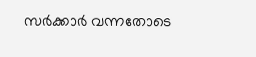സർക്കാർ വന്നതോടെ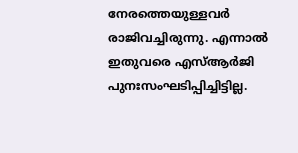നേരത്തെയുള്ളവർ രാജിവച്ചിരുന്നു. എന്നാൽ ഇതുവരെ എസ്‌ആർജി പുനഃസംഘടിപ്പിച്ചിട്ടില്ല.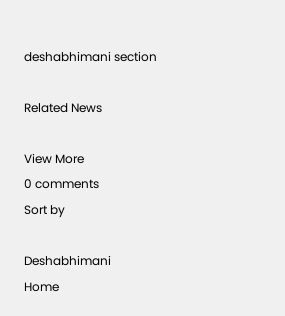deshabhimani section

Related News

View More
0 comments
Sort by

Deshabhimani
Home